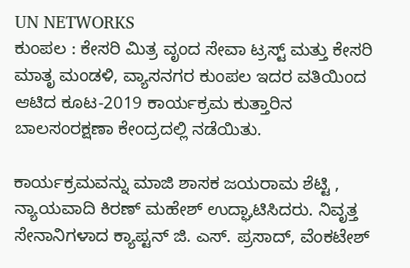UN NETWORKS
ಕುಂಪಲ : ಕೇಸರಿ ಮಿತ್ರ ವೃಂದ ಸೇವಾ ಟ್ರಸ್ಟ್ ಮತ್ತು ಕೇಸರಿ ಮಾತೃ ಮಂಡಳಿ, ವ್ಯಾಸನಗರ ಕುಂಪಲ ಇದರ ವತಿಯಿಂದ ಆಟಿದ ಕೂಟ-2019 ಕಾರ್ಯಕ್ರಮ ಕುತ್ತಾರಿನ ಬಾಲಸಂರಕ್ಷಣಾ ಕೇಂದ್ರದಲ್ಲಿ ನಡೆಯಿತು.

ಕಾರ್ಯಕ್ರಮವನ್ನು ಮಾಜಿ ಶಾಸಕ ಜಯರಾಮ ಶೆಟ್ಟಿ , ನ್ಯಾಯವಾದಿ ಕಿರಣ್ ಮಹೇಶ್ ಉದ್ಘಾಟಿಸಿದರು. ನಿವೃತ್ತ ಸೇನಾನಿಗಳಾದ ಕ್ಯಾಪ್ಟನ್ ಜಿ. ಎಸ್. ಪ್ರಸಾದ್, ವೆಂಕಟೇಶ್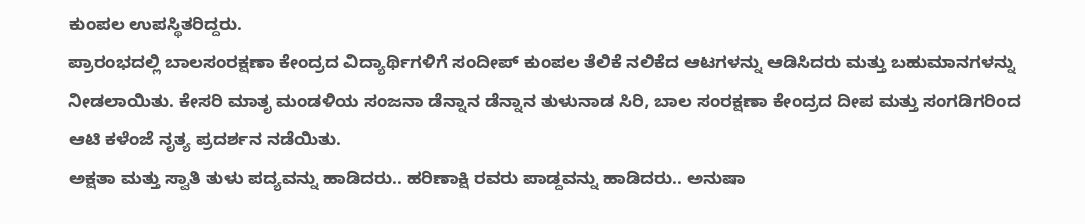ಕುಂಪಲ ಉಪಸ್ಥಿತರಿದ್ದರು.
ಪ್ರಾರಂಭದಲ್ಲಿ ಬಾಲಸಂರಕ್ಷಣಾ ಕೇಂದ್ರದ ವಿದ್ಯಾರ್ಥಿಗಳಿಗೆ ಸಂದೀಪ್ ಕುಂಪಲ ತೆಲಿಕೆ ನಲಿಕೆದ ಆಟಗಳನ್ನು ಆಡಿಸಿದರು ಮತ್ತು ಬಹುಮಾನಗಳನ್ನು ನೀಡಲಾಯಿತು. ಕೇಸರಿ ಮಾತೃ ಮಂಡಳಿಯ ಸಂಜನಾ ಡೆನ್ನಾನ ಡೆನ್ನಾನ ತುಳುನಾಡ ಸಿರಿ, ಬಾಲ ಸಂರಕ್ಷಣಾ ಕೇಂದ್ರದ ದೀಪ ಮತ್ತು ಸಂಗಡಿಗರಿಂದ ಆಟಿ ಕಳೆಂಜೆ ನೃತ್ಯ ಪ್ರದರ್ಶನ ನಡೆಯಿತು.
ಅಕ್ಷತಾ ಮತ್ತು ಸ್ವಾತಿ ತುಳು ಪದ್ಯವನ್ನು ಹಾಡಿದರು.. ಹರಿಣಾಕ್ಷಿ ರವರು ಪಾಡ್ದವನ್ನು ಹಾಡಿದರು.. ಅನುಷಾ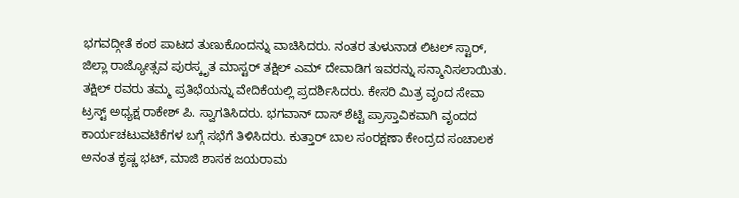ಭಗವದ್ಗೀತೆ ಕಂಠ ಪಾಟದ ತುಣುಕೊಂದನ್ನು ವಾಚಿಸಿದರು. ನಂತರ ತುಳುನಾಡ ಲಿಟಲ್ ಸ್ಟಾರ್, ಜಿಲ್ಲಾ ರಾಜ್ಯೋತ್ಸವ ಪುರಸ್ಕೃತ ಮಾಸ್ಟರ್ ತಕ್ಷಿಲ್ ಎಮ್ ದೇವಾಡಿಗ ಇವರನ್ನು ಸನ್ಮಾನಿಸಲಾಯಿತು. ತಕ್ಷಿಲ್ ರವರು ತಮ್ಮ ಪ್ರತಿಭೆಯನ್ನು ವೇದಿಕೆಯಲ್ಲಿ ಪ್ರದರ್ಶಿಸಿದರು. ಕೇಸರಿ ಮಿತ್ರ ವೃಂದ ಸೇವಾ ಟ್ರಸ್ಟ್ ಅಧ್ಯಕ್ಷ ರಾಕೇಶ್ ಪಿ. ಸ್ವಾಗತಿಸಿದರು. ಭಗವಾನ್ ದಾಸ್ ಶೆಟ್ಟಿ ಪ್ರಾಸ್ತಾವಿಕವಾಗಿ ವೃಂದದ ಕಾರ್ಯಚಟುವಟಿಕೆಗಳ ಬಗ್ಗೆ ಸಭೆಗೆ ತಿಳಿಸಿದರು. ಕುತ್ತಾರ್ ಬಾಲ ಸಂರಕ್ಷಣಾ ಕೇಂದ್ರದ ಸಂಚಾಲಕ ಅನಂತ ಕೃಷ್ಣ ಭಟ್, ಮಾಜಿ ಶಾಸಕ ಜಯರಾಮ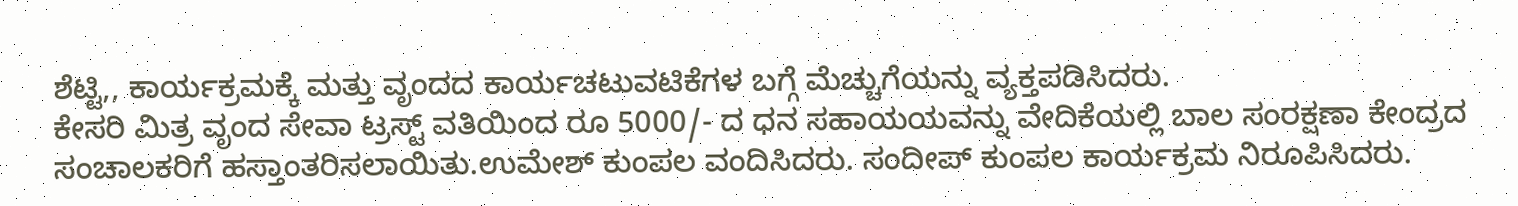ಶೆಟ್ಟಿ,, ಕಾರ್ಯಕ್ರಮಕ್ಕೆ ಮತ್ತು ವೃಂದದ ಕಾರ್ಯಚಟುವಟಿಕೆಗಳ ಬಗ್ಗೆ ಮೆಚ್ಚುಗೆಯನ್ನು ವ್ಯಕ್ತಪಡಿಸಿದರು.
ಕೇಸರಿ ಮಿತ್ರ ವೃಂದ ಸೇವಾ ಟ್ರಸ್ಟ್ ವತಿಯಿಂದ ರೂ 5000/- ದ ಧನ ಸಹಾಯಯವನ್ನು ವೇದಿಕೆಯಲ್ಲಿ ಬಾಲ ಸಂರಕ್ಷಣಾ ಕೇಂದ್ರದ ಸಂಚಾಲಕರಿಗೆ ಹಸ್ತಾಂತರಿಸಲಾಯಿತು.ಉಮೇಶ್ ಕುಂಪಲ ವಂದಿಸಿದರು. ಸಂದೀಪ್ ಕುಂಪಲ ಕಾರ್ಯಕ್ರಮ ನಿರೂಪಿಸಿದರು.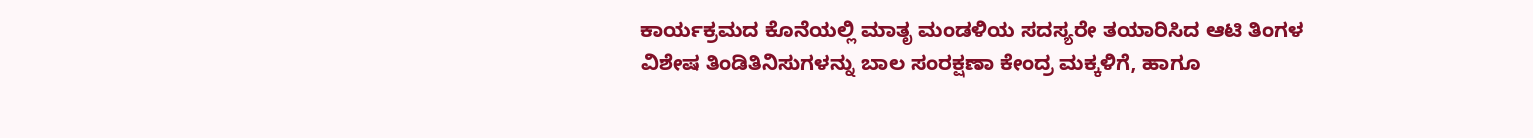ಕಾರ್ಯಕ್ರಮದ ಕೊನೆಯಲ್ಲಿ ಮಾತೃ ಮಂಡಳಿಯ ಸದಸ್ಯರೇ ತಯಾರಿಸಿದ ಆಟಿ ತಿಂಗಳ ವಿಶೇಷ ತಿಂಡಿತಿನಿಸುಗಳನ್ನು ಬಾಲ ಸಂರಕ್ಷಣಾ ಕೇಂದ್ರ ಮಕ್ಕಳಿಗೆ, ಹಾಗೂ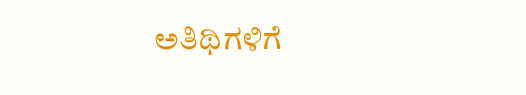ಅತಿಥಿಗಳಿಗೆ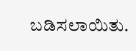ಬಡಿಸಲಾಯಿತು.